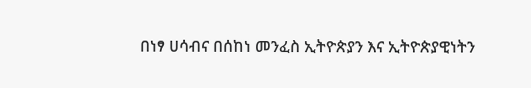በነፃ ሀሳብና በሰከነ መንፈስ ኢትዮጵያን እና ኢትዮጵያዊነትን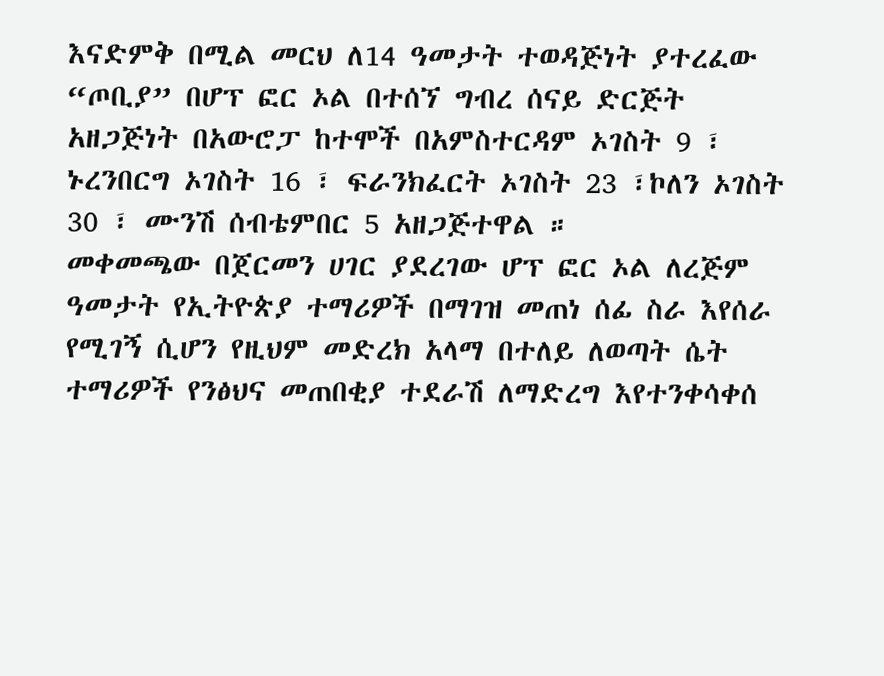እናድምቅ በሚል መርህ ለ14 ዓመታት ተወዳጅነት ያተረፈው “ጦቢያ” በሆፕ ፎር ኦል በተሰኘ ግብረ ሰናይ ድርጅት አዘጋጅነት በአውሮፓ ከተሞች በአምስተርዳም ኦገስት 9 ፣ ኑረንበርግ ኦገስት 16 ፣ ፍራንክፈርት ኦገስት 23 ፣ኮለን ኦገስት 30 ፣ ሙንሽ ሰብቴምበር 5 አዘጋጅተዋል ።
መቀመጫው በጀርመን ሀገር ያደረገው ሆፕ ፎር ኦል ለረጅም ዓመታት የኢትዮጵያ ተማሪዎች በማገዝ መጠነ ሰፊ ስራ እየሰራ የሚገኝ ሲሆን የዚህም መድረክ አላማ በተለይ ለወጣት ሴት ተማሪዎች የንፅህና መጠበቂያ ተደራሽ ለማድረግ እየተንቀሳቀሰ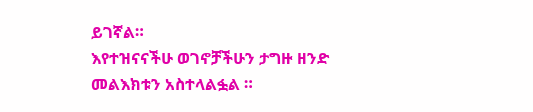ይገኛል።
እየተዝናናችሁ ወገኖቻችሁን ታግዙ ዘንድ መልእክቱን አስተላልፏል ።